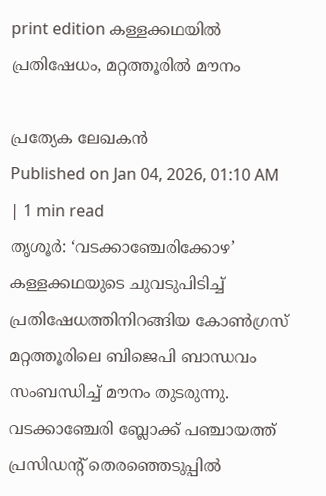print edition കള്ളക്കഥയിൽ പ്രതിഷേധം, മറ്റത്തൂരിൽ മൗനം

പ്രത്യേക ലേഖകൻ
Published on Jan 04, 2026, 01:10 AM | 1 min read
തൃശൂർ: ‘വടക്കാഞ്ചേരിക്കോഴ’ കള്ളക്കഥയുടെ ചുവടുപിടിച്ച് പ്രതിഷേധത്തിനിറങ്ങിയ കോൺഗ്രസ് മറ്റത്തൂരിലെ ബിജെപി ബാന്ധവം സംബന്ധിച്ച് മൗനം തുടരുന്നു. വടക്കാഞ്ചേരി ബ്ലോക്ക് പഞ്ചായത്ത് പ്രസിഡന്റ് തെരഞ്ഞെടുപ്പിൽ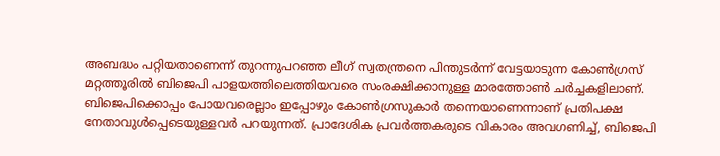അബദ്ധം പറ്റിയതാണെന്ന് തുറന്നുപറഞ്ഞ ലീഗ് സ്വതന്ത്രനെ പിന്തുടർന്ന് വേട്ടയാടുന്ന കോൺഗ്രസ് മറ്റത്തൂരിൽ ബിജെപി പാളയത്തിലെത്തിയവരെ സംരക്ഷിക്കാനുള്ള മാരത്തോൺ ചർച്ചകളിലാണ്.
ബിജെപിക്കൊപ്പം പോയവരെല്ലാം ഇപ്പോഴും കോൺഗ്രസുകാർ തന്നെയാണെന്നാണ് പ്രതിപക്ഷ നേതാവുൾപ്പെടെയുള്ളവർ പറയുന്നത്. പ്രാദേശിക പ്രവർത്തകരുടെ വികാരം അവഗണിച്ച്, ബിജെപി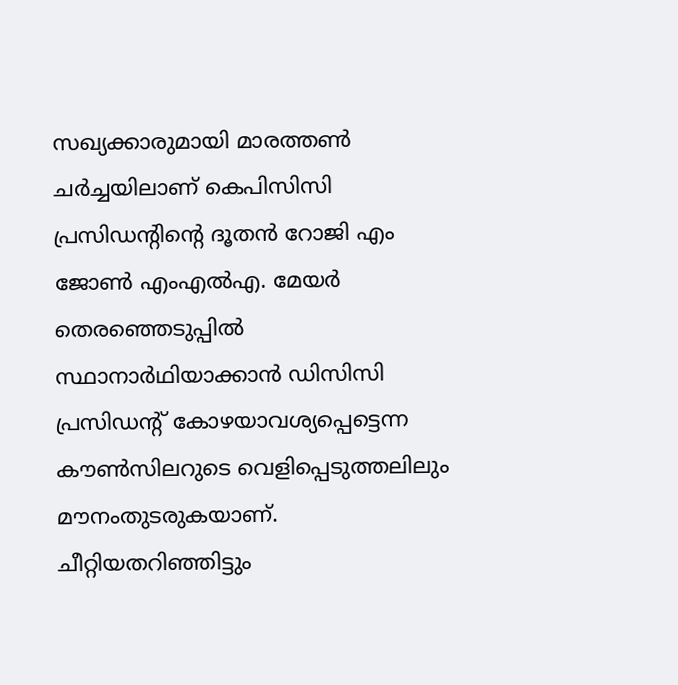സഖ്യക്കാരുമായി മാരത്തൺ ചർച്ചയിലാണ് കെപിസിസി പ്രസിഡന്റിന്റെ ദൂതൻ റോജി എം ജോൺ എംഎൽഎ. മേയർ തെരഞ്ഞെടുപ്പിൽ സ്ഥാനാർഥിയാക്കാൻ ഡിസിസി പ്രസിഡന്റ് കോഴയാവശ്യപ്പെട്ടെന്ന കൗൺസിലറുടെ വെളിപ്പെടുത്തലിലും മൗനംതുടരുകയാണ്.
ചീറ്റിയതറിഞ്ഞിട്ടും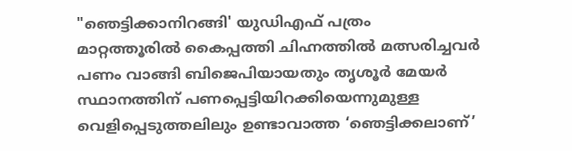"ഞെട്ടിക്കാനിറങ്ങി' യുഡിഎഫ് പത്രം
മാറ്റത്തൂരിൽ കൈപ്പത്തി ചിഹ്നത്തിൽ മത്സരിച്ചവർ പണം വാങ്ങി ബിജെപിയായതും തൃശൂർ മേയർ സ്ഥാനത്തിന് പണപ്പെട്ടിയിറക്കിയെന്നുമുള്ള വെളിപ്പെടുത്തലിലും ഉണ്ടാവാത്ത ‘ഞെട്ടിക്കലാണ്’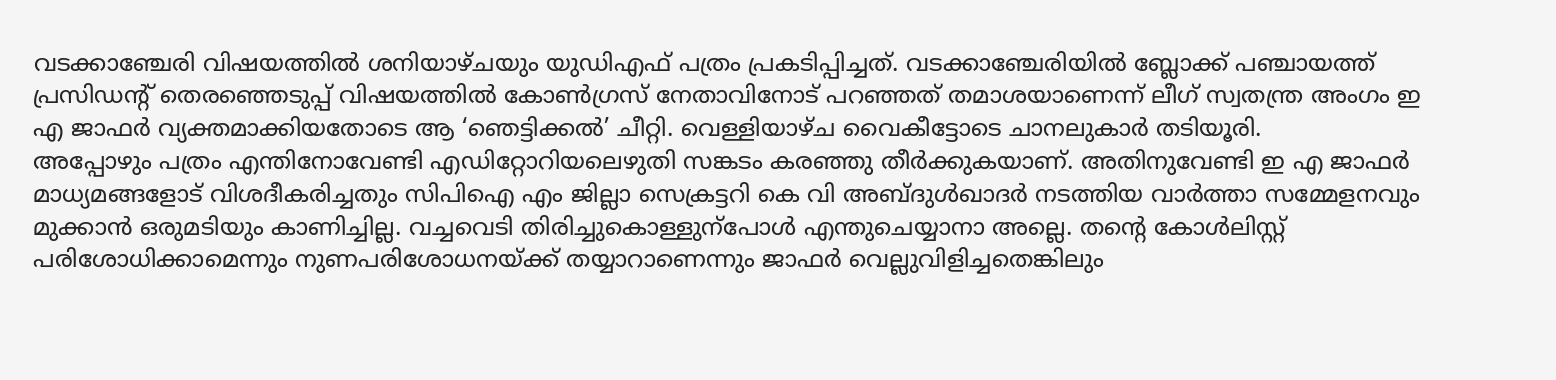വടക്കാഞ്ചേരി വിഷയത്തിൽ ശനിയാഴ്ചയും യുഡിഎഫ് പത്രം പ്രകടിപ്പിച്ചത്. വടക്കാഞ്ചേരിയിൽ ബ്ലോക്ക് പഞ്ചായത്ത് പ്രസിഡന്റ് തെരഞ്ഞെടുപ്പ് വിഷയത്തിൽ കോൺഗ്രസ് നേതാവിനോട് പറഞ്ഞത് തമാശയാണെന്ന് ലീഗ് സ്വതന്ത്ര അംഗം ഇ എ ജാഫർ വ്യക്തമാക്കിയതോടെ ആ ‘ഞെട്ടിക്കൽ’ ചീറ്റി. വെള്ളിയാഴ്ച വൈകീട്ടോടെ ചാനലുകാർ തടിയൂരി.
അപ്പോഴും പത്രം എന്തിനോവേണ്ടി എഡിറ്റോറിയലെഴുതി സങ്കടം കരഞ്ഞു തീർക്കുകയാണ്. അതിനുവേണ്ടി ഇ എ ജാഫർ മാധ്യമങ്ങളോട് വിശദീകരിച്ചതും സിപിഐ എം ജില്ലാ സെക്രട്ടറി കെ വി അബ്ദുൾഖാദർ നടത്തിയ വാർത്താ സമ്മേളനവും മുക്കാൻ ഒരുമടിയും കാണിച്ചില്ല. വച്ചവെടി തിരിച്ചുകൊള്ളുന്പോൾ എന്തുചെയ്യാനാ അല്ലെ. തന്റെ കോൾലിസ്റ്റ് പരിശോധിക്കാമെന്നും നുണപരിശോധനയ്ക്ക് തയ്യാറാണെന്നും ജാഫർ വെല്ലുവിളിച്ചതെങ്കിലും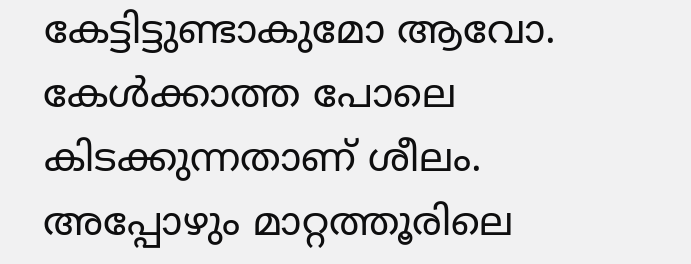കേട്ടിട്ടുണ്ടാകുമോ ആവോ. കേൾക്കാത്ത പോലെ കിടക്കുന്നതാണ് ശീലം. അപ്പോഴും മാറ്റത്തൂരിലെ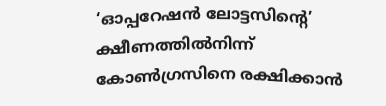‘ഓപ്പറേഷൻ ലോട്ടസിന്റെ’ ക്ഷീണത്തിൽനിന്ന് കോൺഗ്രസിനെ രക്ഷിക്കാൻ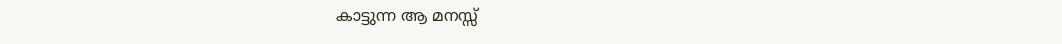കാട്ടുന്ന ആ മനസ്സ്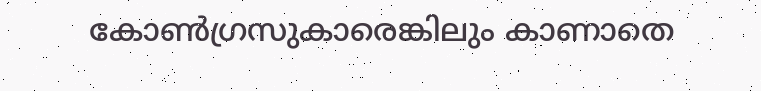കോൺഗ്രസുകാരെങ്കിലും കാണാതെ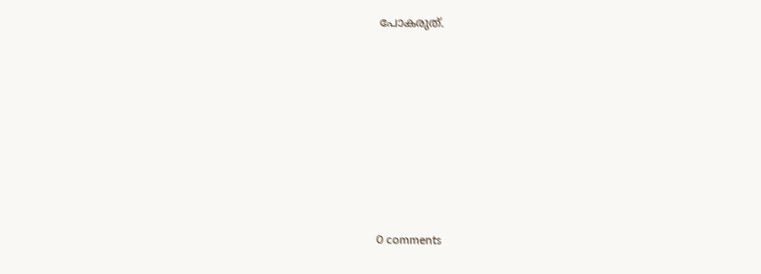പോകരുത്.










0 comments